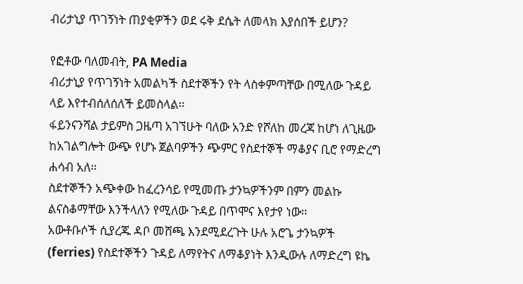ብሪታኒያ ጥገኝነት ጠያቂዎችን ወደ ሩቅ ደሴት ለመላክ እያሰበች ይሆን?

የፎቶው ባለመብት, PA Media
ብሪታኒያ የጥገኝነት አመልካች ስደተኞችን የት ላስቀምጣቸው በሚለው ጉዳይ ላይ እየተብሰለሰለች ይመስላል፡፡
ፋይንናንሻል ታይምስ ጋዜጣ አገኘሁት ባለው አንድ የሾለከ መረጃ ከሆነ ለጊዜው ከአገልግሎት ውጭ የሆኑ ጀልባዎችን ጭምር የስደተኞች ማቆያና ቢሮ የማድረግ ሐሳብ አለ፡፡
ስደተኞችን አጭቀው ከፈረንሳይ የሚመጡ ታንኳዎችንም በምን መልኩ ልናስቆማቸው እንችላለን የሚለው ጉዳይ በጥሞና እየታየ ነው፡፡
አውቶቡሶች ሲያረጁ ዳቦ መሸጫ እንደሚደረጉት ሁሉ አሮጌ ታንኳዎች (ferries) የስደተኞችን ጉዳይ ለማየትና ለማቆያነት እንዲውሉ ለማድረግ ዩኬ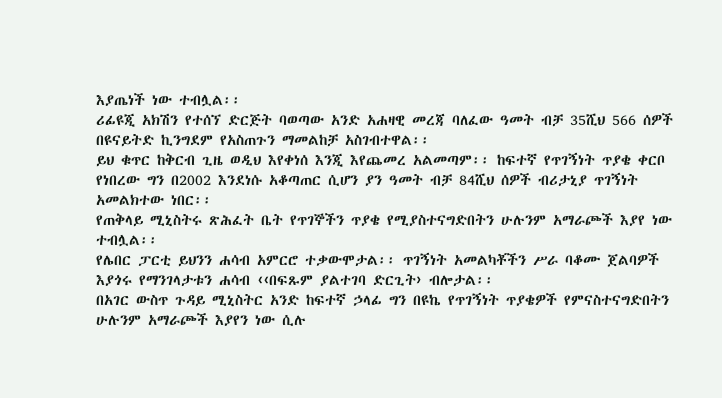እያጤነች ነው ተብሏል፡፡
ሪፊዩጂ አክሽን የተሰኘ ድርጅት ባወጣው አንድ አሐዛዊ መረጃ ባለፈው ዓመት ብቻ 35ሺህ 566 ሰዎች በዩናይትድ ኪንግደም የአስጠጉን ማመልከቻ አስገብተዋል፡፡
ይህ ቁጥር ከቅርብ ጊዜ ወዲህ እየቀነሰ እንጂ እየጨመረ አልመጣም፡፡ ከፍተኛ የጥገኝነት ጥያቄ ቀርቦ የነበረው ግን በ2002 እንደነሱ አቆጣጠር ሲሆን ያን ዓመት ብቻ 84ሺህ ሰዎች ብሪታኒያ ጥገኝነት አመልክተው ነበር፡፡
የጠቅላይ ሚኒስትሩ ጽሕፈት ቤት የጥገኞችን ጥያቄ የሚያስተናግድበትን ሁሉንም አማራጮች እያየ ነው ተብሏል፡፡
የሌበር ፓርቲ ይህንን ሐሳብ አምርሮ ተቃውሞታል፡፡ ጥገኝነት አመልካቾችን ሥራ ባቆሙ ጀልባዎች እያጎሩ የማንገላታቱን ሐሳብ ‹‹በፍጹም ያልተገባ ድርጊት› ብሎታል፡፡
በአገር ውስጥ ጉዳይ ሚኒስትር አንድ ከፍተኛ ኃላፊ ግን በዩኬ የጥገኝነት ጥያቄዎች የምናስተናግድበትን ሁሉንም አማራጮች እያየን ነው ሲሉ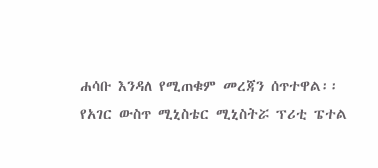ሐሳቡ እንዳለ የሚጠቁም መረጃን ሰጥተዋል፡፡
የአገር ውስጥ ሚኒስቴር ሚኒስትሯ ፕሪቲ ፔተል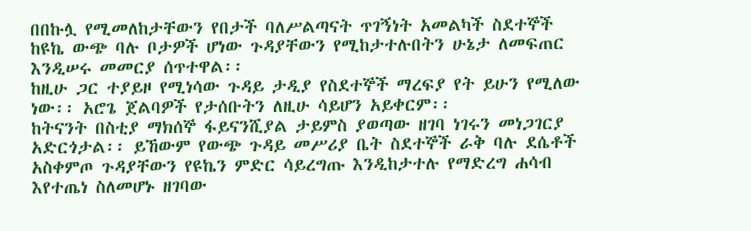በበኩሏ የሚመለከታቸውን የበታች ባለሥልጣናት ጥገኝነት አመልካች ስደተኞች ከዩኬ ውጭ ባሉ ቦታዎች ሆነው ጉዳያቸውን የሚከታተሉበትን ሁኔታ ለመፍጠር እንዲሠሩ መመርያ ሰጥተዋል፡፡
ከዚሁ ጋር ተያይዞ የሚነሳው ጉዳይ ታዲያ የስደተኞች ማረፍያ የት ይሁን የሚለው ነው፡፡ አሮጌ ጀልባዎች የታሰቡትን ለዚሁ ሳይሆን አይቀርም፡፡
ከትናንት በስቲያ ማክሰኞ ፋይናንሺያል ታይምስ ያወጣው ዘገባ ነገሩን መነጋገርያ አድርጎታል፡፡ ይኸውም የውጭ ጉዳይ መሥሪያ ቤት ስደተኞች ራቅ ባሉ ደሴቶች አስቀምጦ ጉዳያቸውን የዩኬን ምድር ሳይረግጡ እንዲከታተሉ የማድረግ ሐሳብ እየተጤነ ስለመሆኑ ዘገባው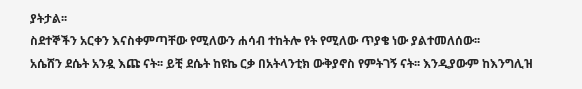ያትታል፡፡
ስደተኞችን አርቀን እናስቀምጣቸው የሚለውን ሐሳብ ተከትሎ የት የሚለው ጥያቄ ነው ያልተመለሰው፡፡
አሴሸን ደሴት አንዷ እጩ ናት፡፡ ይቺ ደሴት ከዩኬ ርቃ በአትላንቲክ ውቅያኖስ የምትገኝ ናት፡፡ እንዲያውም ከእንግሊዝ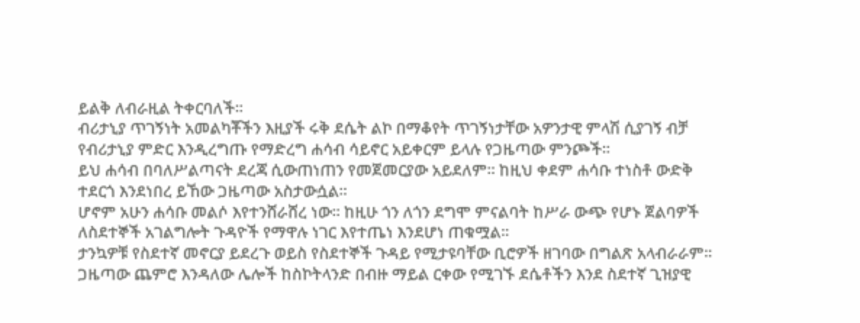ይልቅ ለብራዚል ትቀርባለች፡፡
ብሪታኒያ ጥገኝነት አመልካቾችን እዚያች ሩቅ ደሴት ልኮ በማቆየት ጥገኝነታቸው አዎንታዊ ምላሽ ሲያገኝ ብቻ የብሪታኒያ ምድር እንዲረግጡ የማድረግ ሐሳብ ሳይኖር አይቀርም ይላሉ የጋዜጣው ምንጮች፡፡
ይህ ሐሳብ በባለሥልጣናት ደረጃ ሲውጠነጠን የመጀመርያው አይደለም፡፡ ከዚህ ቀደም ሐሳቡ ተነስቶ ውድቅ ተደርጎ እንደነበረ ይኸው ጋዜጣው አስታውሷል፡፡
ሆኖም አሁን ሐሳቡ መልሶ እየተንሸራሸረ ነው፡፡ ከዚሁ ጎን ለጎን ደግሞ ምናልባት ከሥራ ውጭ የሆኑ ጀልባዎች ለስደተኞች አገልግሎት ጉዳዮች የማዋሉ ነገር እየተጤነ እንደሆነ ጠቁሟል፡፡
ታንኳዎቹ የስደተኛ መኖርያ ይደረጉ ወይስ የስደተኞች ጉዳይ የሚታዩባቸው ቢሮዎች ዘገባው በግልጽ አላብራራም፡፡
ጋዜጣው ጨምሮ እንዳለው ሌሎች ከስኮትላንድ በብዙ ማይል ርቀው የሚገኙ ደሴቶችን እንደ ስደተኛ ጊዝያዊ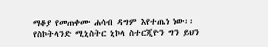ማቆያ የመጠቀሙ ሐሳብ ዳግም እየተጤነ ነው፡፡
የስኮትላንድ ሚኒስትር ኒኮላ ስተርጂዮን ግን ይህን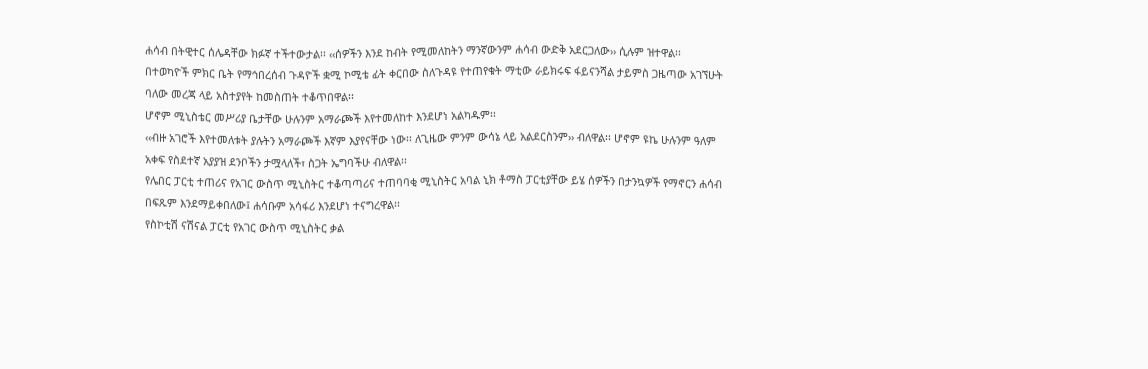ሐሳብ በትዊተር ሰሌዳቸው ክፉኛ ተችተውታል፡፡ ‹‹ሰዎችን እንደ ከብት የሚመለከትን ማንኛውንም ሐሳብ ውድቅ አደርጋለው›› ሲሉም ዝተዋል፡፡
በተወካዮች ምክር ቤት የማኅበረሰብ ጉዳዮች ቋሚ ኮሚቴ ፊት ቀርበው ስለጉዳዩ የተጠየቁት ማቲው ራይክሩፍ ፋይናንሻል ታይምስ ጋዜጣው አገኘሁት ባለው መረጃ ላይ አስተያየት ከመስጠት ተቆጥበዋል፡፡
ሆኖም ሚኒስቴር መሥሪያ ቤታቸው ሁሉንም አማራጮች እየተመለከተ እንደሆነ አልካዱም፡፡
‹‹ብዙ አገሮች እየተመለቱት ያሉትን አማራጮች እኛም እያየናቸው ነው፡፡ ለጊዜው ምንም ውሳኔ ላይ አልደርስንም›› ብለዋል፡፡ ሆኖም ዩኬ ሁሉንም ዓለም አቀፍ የስደተኛ አያያዝ ደንቦችን ታሟላለች፣ ስጋት ኤግባችሁ ብለዋል፡፡
የሌበር ፓርቲ ተጠሪና የአገር ውስጥ ሚኒስትር ተቆጣጣሪና ተጠባባቂ ሚኒስትር አባል ኒክ ቶማስ ፓርቲያቸው ይሄ ሰዎችን በታንኳዎች የማኖርን ሐሳብ በፍጹም እንደማይቀበለው፤ ሐሳቡም አሳፋሪ እንደሆነ ተናግረዋል፡፡
የስኮቲሽ ናሽናል ፓርቲ የአገር ውስጥ ሚኒስትር ቃል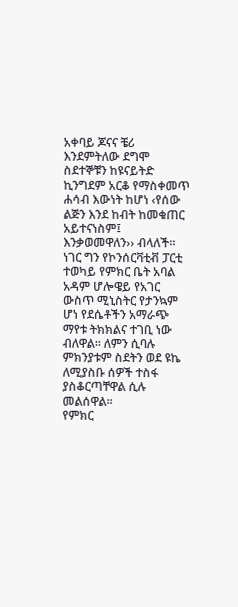አቀባይ ጆናና ቼሪ እንደምትለው ደግሞ ስደተኞቹን ከዩናይትድ ኪንግደም አርቆ የማስቀመጥ ሐሳብ እውነት ከሆነ ‹የሰው ልጅን እንደ ከብት ከመቁጠር አይተናነስም፤ እንቃወመዋለን›› ብላለች፡፡
ነገር ግን የኮንሰርቫቲቭ ፓርቲ ተወካይ የምክር ቤት አባል አዳም ሆሎዌይ የአገር ውስጥ ሚኒስትር የታንኳም ሆነ የደሴቶችን አማራጭ ማየቱ ትክክልና ተገቢ ነው ብለዋል፡፡ ለምን ሲባሉ ምክንያቱም ስደትን ወደ ዩኬ ለሚያስቡ ሰዎች ተስፋ ያስቆርጣቸዋል ሲሉ መልሰዋል፡፡
የምክር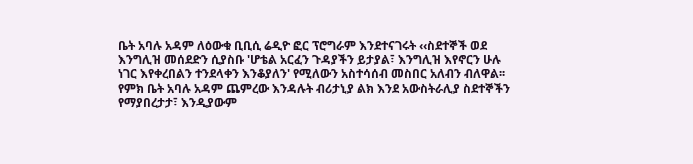ቤት አባሉ አዳም ለዕውቁ ቢቢሲ ሬዲዮ ፎር ፕሮግራም እንደተናገሩት ‹‹ስደተኞች ወደ እንግሊዝ መሰደድን ሲያስቡ 'ሆቴል አርፈን ጉዳያችን ይታያል፣ እንግሊዝ እየኖርን ሁሉ ነገር እየቀረበልን ተንደላቀን እንቆያለን' የሚለውን አስተሳሰብ መስበር አለብን ብለዋል፡፡
የምክ ቤት አባሉ አዳም ጨምረው እንዳሉት ብሪታኒያ ልክ እንደ አውስትራሊያ ስደተኞችን የማያበረታታ፣ እንዲያውም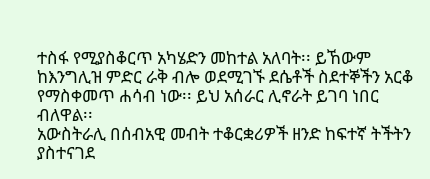ተስፋ የሚያስቆርጥ አካሄድን መከተል አለባት፡፡ ይኸውም ከእንግሊዝ ምድር ራቅ ብሎ ወደሚገኙ ደሴቶች ስደተኞችን አርቆ የማስቀመጥ ሐሳብ ነው፡፡ ይህ አሰራር ሊኖራት ይገባ ነበር ብለዋል፡፡
አውስትራሊ በሰብአዊ መብት ተቆርቋሪዎች ዘንድ ከፍተኛ ትችትን ያስተናገደ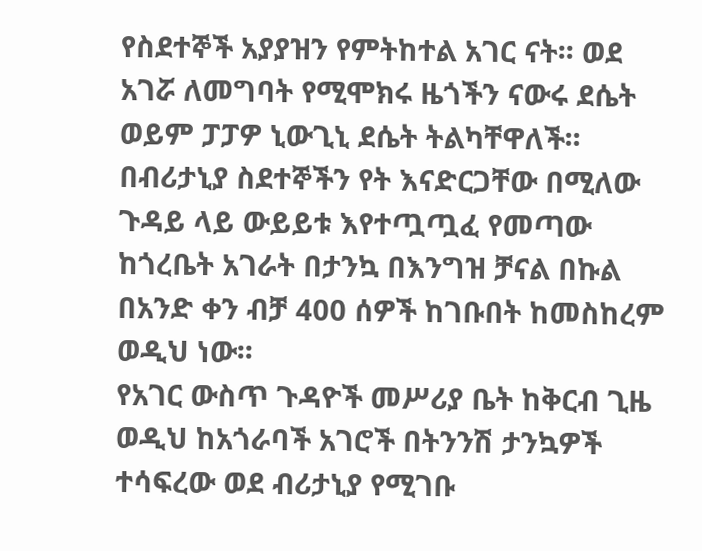የስደተኞች አያያዝን የምትከተል አገር ናት፡፡ ወደ አገሯ ለመግባት የሚሞክሩ ዜጎችን ናውሩ ደሴት ወይም ፓፓዎ ኒውጊኒ ደሴት ትልካቸዋለች፡፡
በብሪታኒያ ስደተኞችን የት እናድርጋቸው በሚለው ጉዳይ ላይ ውይይቱ እየተጧጧፈ የመጣው ከጎረቤት አገራት በታንኳ በእንግዝ ቻናል በኩል በአንድ ቀን ብቻ 400 ሰዎች ከገቡበት ከመስከረም ወዲህ ነው፡፡
የአገር ውስጥ ጉዳዮች መሥሪያ ቤት ከቅርብ ጊዜ ወዲህ ከአጎራባች አገሮች በትንንሽ ታንኳዎች ተሳፍረው ወደ ብሪታኒያ የሚገቡ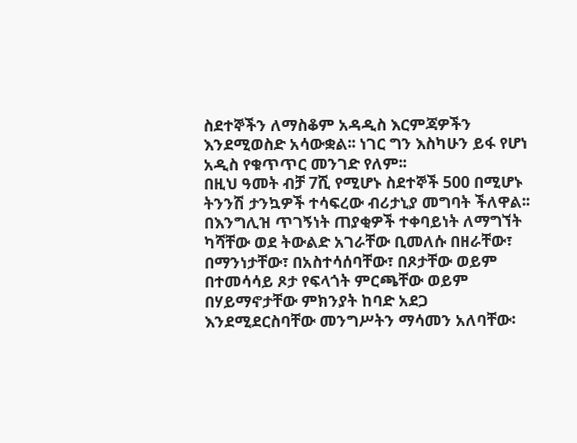ስደተኞችን ለማስቆም አዳዲስ እርምጃዎችን እንደሚወስድ አሳውቋል፡፡ ነገር ግን እስካሁን ይፋ የሆነ አዲስ የቁጥጥር መንገድ የለም፡፡
በዚህ ዓመት ብቻ 7ሺ የሚሆኑ ስደተኞች 500 በሚሆኑ ትንንሽ ታንኳዎች ተሳፍረው ብሪታኒያ መግባት ችለዋል፡፡
በእንግሊዝ ጥገኝነት ጠያቂዎች ተቀባይነት ለማግኘት ካሻቸው ወደ ትውልድ አገራቸው ቢመለሱ በዘራቸው፣ በማንነታቸው፣ በአስተሳሰባቸው፣ በጾታቸው ወይም በተመሳሳይ ጾታ የፍላጎት ምርጫቸው ወይም በሃይማኖታቸው ምክንያት ከባድ አደጋ እንደሚደርስባቸው መንግሥትን ማሳመን አለባቸው፡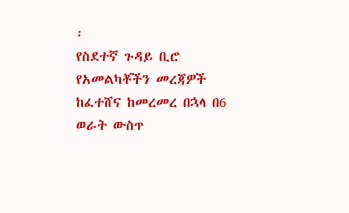፡
የስደተኛ ጉዳይ ቢሮ የአመልካቾችን መረጃዎች ከፈተሸና ከመረመረ በኋላ በ6 ወራት ውስጥ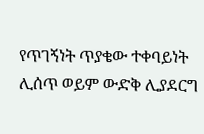የጥገኝነት ጥያቄው ተቀባይነት ሊሰጥ ወይም ውድቅ ሊያደርግ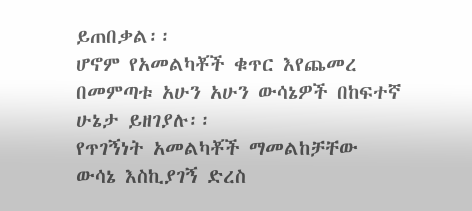ይጠበቃል፡፡
ሆኖም የአመልካቾች ቁጥር እየጨመረ በመምጣቱ አሁን አሁን ውሳኔዎች በከፍተኛ ሁኔታ ይዘገያሉ፡፡
የጥገኝነት አመልካቾች ማመልከቻቸው ውሳኔ እስኪያገኝ ድረስ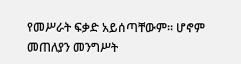የመሥራት ፍቃድ አይሰጣቸውም፡፡ ሆኖም መጠለያን መንግሥት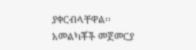ያቀርብላቸዋል፡፡
አመልካቾች መጀመርያ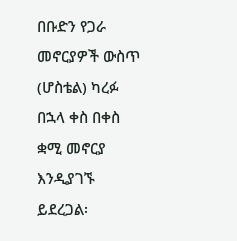በቡድን የጋራ መኖርያዎች ውስጥ (ሆስቴል) ካረፉ በኋላ ቀስ በቀስ ቋሚ መኖርያ እንዲያገኙ ይደረጋል፡